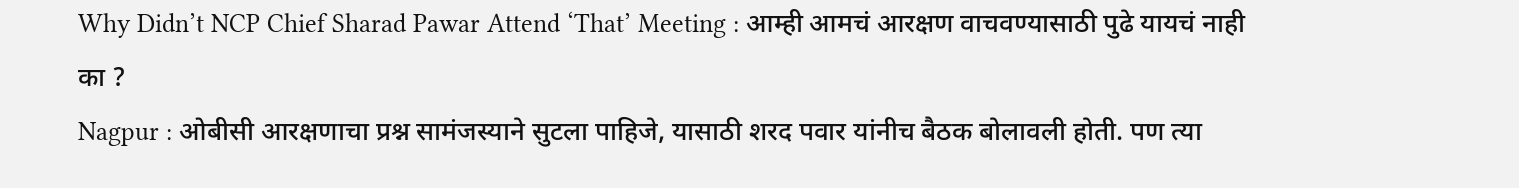Why Didn’t NCP Chief Sharad Pawar Attend ‘That’ Meeting : आम्ही आमचं आरक्षण वाचवण्यासाठी पुढे यायचं नाही का ?
Nagpur : ओबीसी आरक्षणाचा प्रश्न सामंजस्याने सुटला पाहिजे, यासाठी शरद पवार यांनीच बैठक बोलावली होती. पण त्या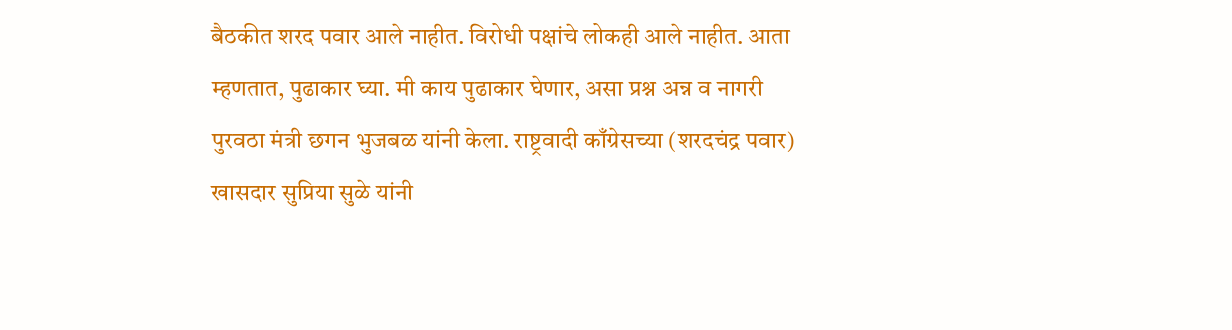बैठकीत शरद पवार आले नाहीत. विरोधी पक्षांचे लोकही आले नाहीत. आता म्हणतात, पुढाकार घ्या. मी काय पुढाकार घेणार, असा प्रश्न अन्न व नागरी पुरवठा मंत्री छगन भुजबळ यांनी केला. राष्ट्रवादी काँग्रेसच्या (शरदचंद्र पवार) खासदार सुप्रिया सुळे यांनी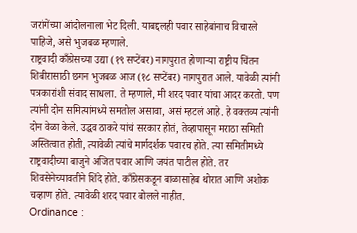जरांगेंच्या आंदोलनाला भेट दिली. याबद्दलही पवार साहेबांनाच विचारले पाहिजे, असे भुजबळ म्हणाले.
राष्ट्रवादी काँग्रेसच्या उद्या (१९ सप्टेंबर) नागपुरात होणाऱ्या राष्ट्रीय चिंतन शिबीरासाठी छगन भुजबळ आज (१८ सप्टेंबर) नागपुरात आले. यावेळी त्यांनी पत्रकारांशी संवाद साधला. ते म्हणाले, मी शरद पवार यांचा आदर करतो. पण त्यांनी दोन समित्यांमध्ये समतोल असावा, असं म्हटलं आहे. हे वक्तव्य त्यांनी दोन वेळा केले. उद्धव ठाकरे यांचं सरकार होतं, तेव्हापासून मराठा समिती अस्तित्वात होती, त्यावेळी त्यांचे मार्गदर्शक पवारच होते. त्या समितीमध्ये राष्ट्रवादीच्या बाजुने अजित पवार आणि जयंत पाटील होते. तर शिवसेनेच्यावतीने शिंदे होते. काँग्रेसकडून बाळासाहेब थोरात आणि अशोक चव्हाण होते. त्यावेळी शरद पवार बोलले नाहीत.
Ordinance :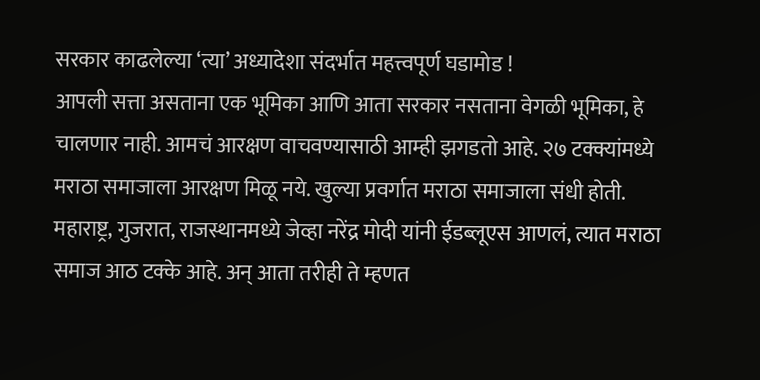सरकार काढलेल्या ‘त्या’ अध्यादेशा संदर्भात महत्त्वपूर्ण घडामोड !
आपली सत्ता असताना एक भूमिका आणि आता सरकार नसताना वेगळी भूमिका, हे चालणार नाही. आमचं आरक्षण वाचवण्यासाठी आम्ही झगडतो आहे. २७ टक्क्यांमध्ये मराठा समाजाला आरक्षण मिळू नये. खुल्या प्रवर्गात मराठा समाजाला संधी होती. महाराष्ट्र, गुजरात, राजस्थानमध्ये जेव्हा नरेंद्र मोदी यांनी ईडब्लूएस आणलं, त्यात मराठा समाज आठ टक्के आहे. अन् आता तरीही ते म्हणत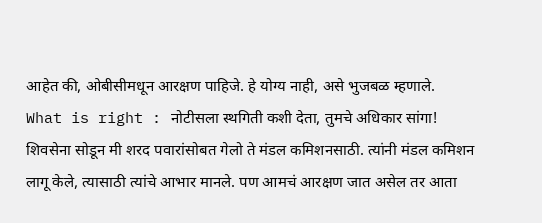आहेत की, ओबीसीमधून आरक्षण पाहिजे. हे योग्य नाही, असे भुजबळ म्हणाले.
What is right : नोटीसला स्थगिती कशी देता, तुमचे अधिकार सांगा!
शिवसेना सोडून मी शरद पवारांसोबत गेलो ते मंडल कमिशनसाठी. त्यांनी मंडल कमिशन लागू केले, त्यासाठी त्यांचे आभार मानले. पण आमचं आरक्षण जात असेल तर आता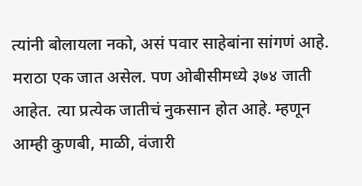त्यांनी बोलायला नको, असं पवार साहेबांना सांगणं आहे. मराठा एक जात असेल. पण ओबीसीमध्ये ३७४ जाती आहेत. त्या प्रत्येक जातीचं नुकसान होत आहे. म्हणून आम्ही कुणबी, माळी, वंजारी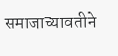समाजाच्यावतीने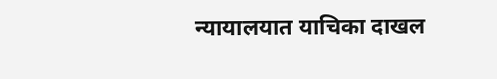न्यायालयात याचिका दाखल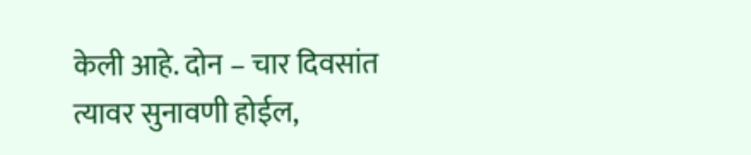केली आहे. दोन – चार दिवसांत त्यावर सुनावणी होईल,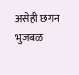असेही छगन भुजबळ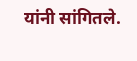यांनी सांगितले.